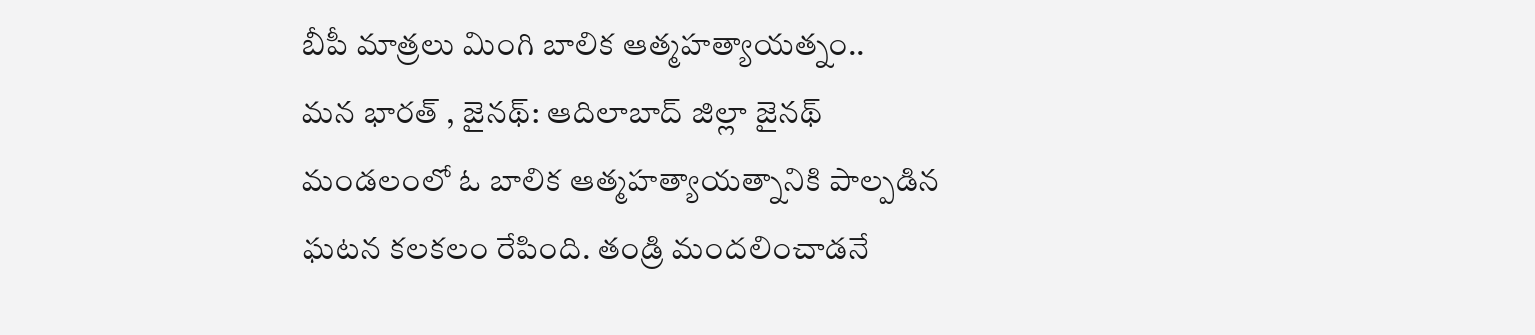బీపీ మాత్రలు మింగి బాలిక ఆత్మహత్యాయత్నం..
మన భారత్ , జైనథ్: ఆదిలాబాద్ జిల్లా జైనథ్ మండలంలో ఓ బాలిక ఆత్మహత్యాయత్నానికి పాల్పడిన ఘటన కలకలం రేపింది. తండ్రి మందలించాడనే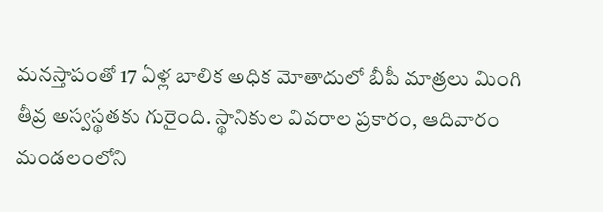మనస్తాపంతో 17 ఏళ్ల బాలిక అధిక మోతాదులో బీపీ మాత్రలు మింగి తీవ్ర అస్వస్థతకు గురైంది. స్థానికుల వివరాల ప్రకారం, ఆదివారం మండలంలోని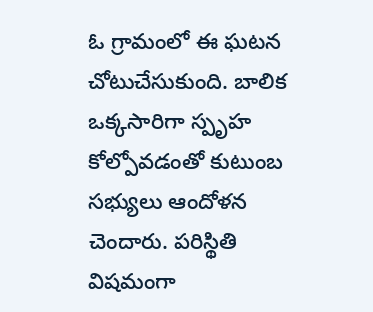ఓ గ్రామంలో ఈ ఘటన చోటుచేసుకుంది. బాలిక ఒక్కసారిగా స్పృహ కోల్పోవడంతో కుటుంబ సభ్యులు ఆందోళన చెందారు. పరిస్థితి విషమంగా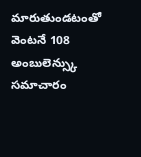మారుతుండటంతో వెంటనే 108 అంబులెన్స్కు సమాచారం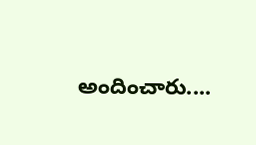అందించారు....